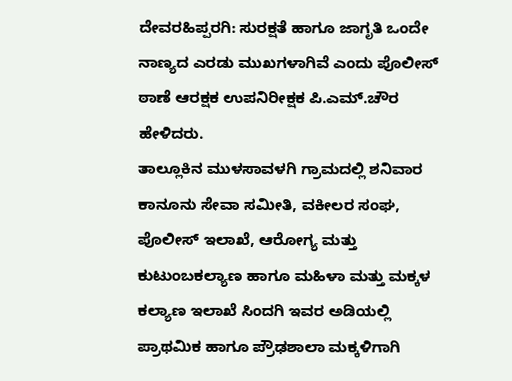ದೇವರಹಿಪ್ಪರಗಿ: ಸುರಕ್ಷತೆ ಹಾಗೂ ಜಾಗೃತಿ ಒಂದೇ ನಾಣ್ಯದ ಎರಡು ಮುಖಗಳಾಗಿವೆ ಎಂದು ಪೊಲೀಸ್ ಠಾಣೆ ಆರಕ್ಷಕ ಉಪನಿರೀಕ್ಷಕ ಪಿ.ಎಮ್.ಚೌರ ಹೇಳಿದರು.
ತಾಲ್ಲೂಕಿನ ಮುಳಸಾವಳಗಿ ಗ್ರಾಮದಲ್ಲಿ ಶನಿವಾರ ಕಾನೂನು ಸೇವಾ ಸಮೀತಿ, ವಕೀಲರ ಸಂಘ, ಪೊಲೀಸ್ ಇಲಾಖೆ, ಆರೋಗ್ಯ ಮತ್ತು ಕುಟುಂಬಕಲ್ಯಾಣ ಹಾಗೂ ಮಹಿಳಾ ಮತ್ತು ಮಕ್ಕಳ ಕಲ್ಯಾಣ ಇಲಾಖೆ ಸಿಂದಗಿ ಇವರ ಅಡಿಯಲ್ಲಿ ಪ್ರಾಥಮಿಕ ಹಾಗೂ ಪ್ರೌಢಶಾಲಾ ಮಕ್ಕಳಿಗಾಗಿ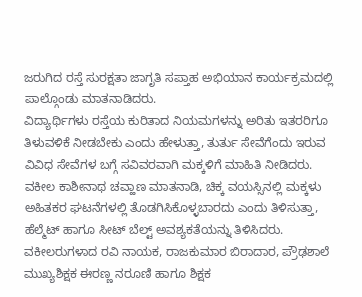ಜರುಗಿದ ರಸ್ತೆ ಸುರಕ್ಷತಾ ಜಾಗೃತಿ ಸಪ್ತಾಹ ಅಭಿಯಾನ ಕಾರ್ಯಕ್ರಮದಲ್ಲಿ ಪಾಲ್ಗೊಂಡು ಮಾತನಾಡಿದರು.
ವಿದ್ಯಾರ್ಥಿಗಳು ರಸ್ತೆಯ ಕುರಿತಾದ ನಿಯಮಗಳನ್ನು ಅರಿತು ಇತರರಿಗೂ ತಿಳುವಳಿಕೆ ನೀಡಬೇಕು ಎಂದು ಹೇಳುತ್ತಾ, ತುರ್ತು ಸೇವೆಗೆಂದು ಇರುವ ವಿವಿಧ ಸೇವೆಗಳ ಬಗ್ಗೆ ಸವಿವರವಾಗಿ ಮಕ್ಕಳಿಗೆ ಮಾಹಿತಿ ನೀಡಿದರು.
ವಕೀಲ ಕಾಶೀನಾಥ ಚವ್ಹಾಣ ಮಾತನಾಡಿ, ಚಿಕ್ಕ ವಯಸ್ಸಿನಲ್ಲಿ ಮಕ್ಕಳು ಅಹಿತಕರ ಘಟನೆಗಳಲ್ಲಿ ತೊಡಗಿಸಿಕೊಳ್ಳಬಾರದು ಎಂದು ತಿಳಿಸುತ್ತಾ, ಹೆಲ್ಮೆಟ್ ಹಾಗೂ ಸೀಟ್ ಬೆಲ್ಟ್ ಅವಶ್ಯಕತೆಯನ್ನು ತಿಳಿಸಿದರು.
ವಕೀಲರುಗಳಾದ ರವಿ ನಾಯಕ, ರಾಜಕುಮಾರ ಬಿರಾದಾರ, ಪ್ರೌಢಶಾಲೆ ಮುಖ್ಯಶಿಕ್ಷಕ ಈರಣ್ಣ ನರೂಣಿ ಹಾಗೂ ಶಿಕ್ಷಕ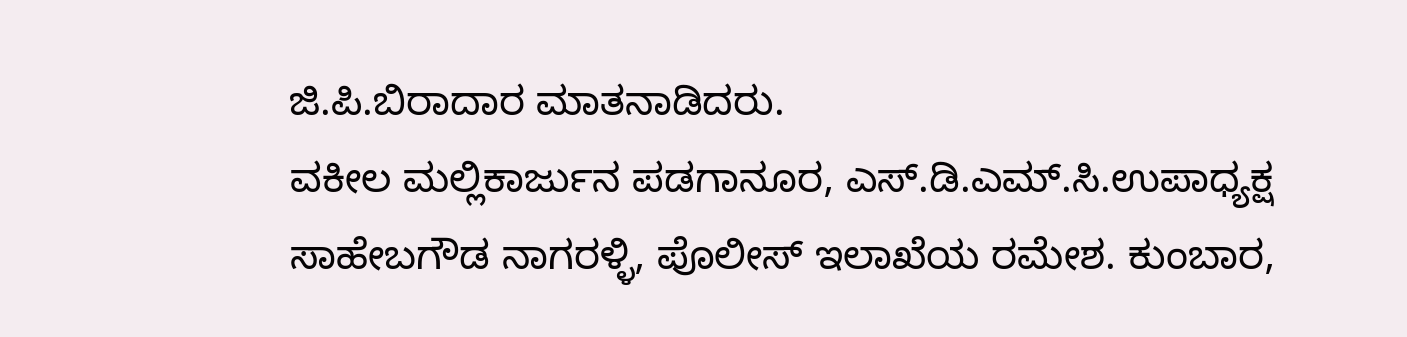ಜಿ.ಪಿ.ಬಿರಾದಾರ ಮಾತನಾಡಿದರು.
ವಕೀಲ ಮಲ್ಲಿಕಾರ್ಜುನ ಪಡಗಾನೂರ, ಎಸ್.ಡಿ.ಎಮ್.ಸಿ.ಉಪಾಧ್ಯಕ್ಷ ಸಾಹೇಬಗೌಡ ನಾಗರಳ್ಳಿ, ಪೊಲೀಸ್ ಇಲಾಖೆಯ ರಮೇಶ. ಕುಂಬಾರ,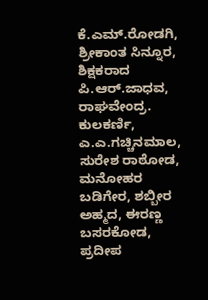ಕೆ.ಎಮ್.ರೋಡಗಿ, ಶ್ರೀಕಾಂತ ಸಿನ್ನೂರ, ಶಿಕ್ಷಕರಾದ ಪಿ.ಆರ್.ಜಾಧವ, ರಾಘವೇಂದ್ರ. ಕುಲಕರ್ಣಿ, ಎ.ಎ.ಗಚ್ಚಿನಮಾಲ, ಸುರೇಶ ರಾಠೋಡ, ಮನೋಹರ ಬಡಿಗೇರ, ಶಬ್ಬೀರ ಅಹ್ಮದ, ಈರಣ್ಣ ಬಸರಕೋಡ, ಪ್ರದೀಪ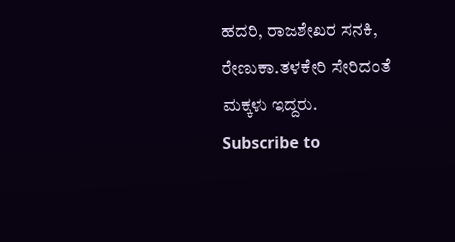ಹದರಿ, ರಾಜಶೇಖರ ಸನಕಿ, ರೇಣುಕಾ.ತಳಕೇರಿ ಸೇರಿದಂತೆ ಮಕ್ಕಳು ಇದ್ದರು.
Subscribe to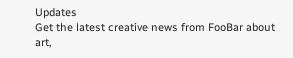Updates
Get the latest creative news from FooBar about art,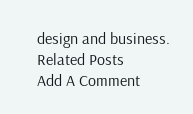design and business.
Related Posts
Add A Comment